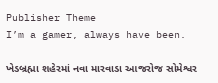Publisher Theme
I’m a gamer, always have been.

ખેડબ્રહ્મા શહેરમાં નવા મારવાડા આજરોજ સોમેશ્વર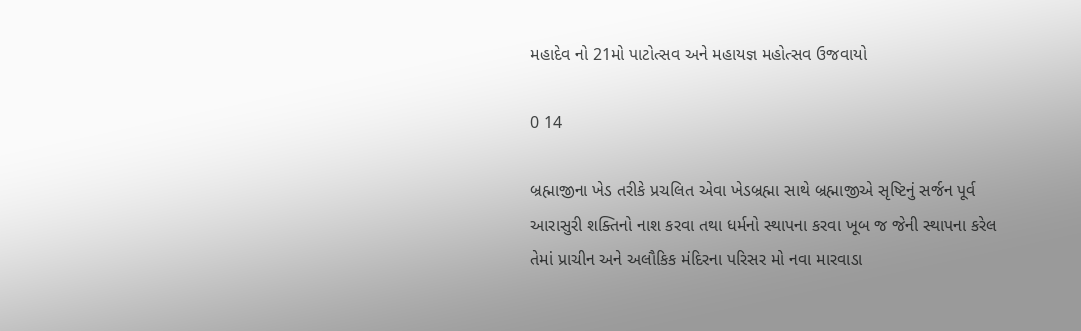મહાદેવ નો 21મો પાટોત્સવ અને મહાયજ્ઞ મહોત્સવ ઉજવાયો

0 14

બ્રહ્માજીના ખેડ તરીકે પ્રચલિત એવા ખેડબ્રહ્મા સાથે બ્રહ્માજીએ સૃષ્ટિનું સર્જન પૂર્વ આરાસુરી શક્તિનો નાશ કરવા તથા ધર્મનો સ્થાપના કરવા ખૂબ જ જેની સ્થાપના કરેલ તેમાં પ્રાચીન અને અલૌકિક મંદિરના પરિસર મો નવા મારવાડા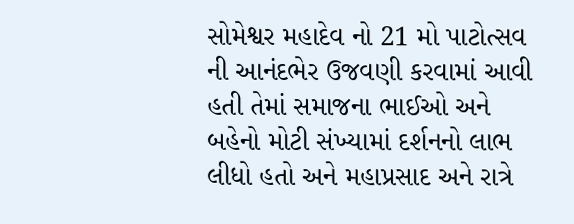સોમેશ્વર મહાદેવ નો 21 મો પાટોત્સવ ની આનંદભેર ઉજવણી કરવામાં આવી હતી તેમાં સમાજના ભાઈઓ અને બહેનો મોટી સંખ્યામાં દર્શનનો લાભ લીધો હતો અને મહાપ્રસાદ અને રાત્રે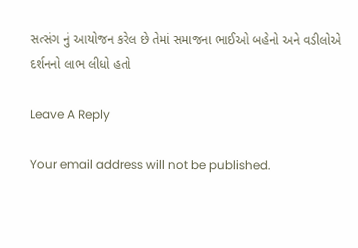સત્સંગ નું આયોજન કરેલ છે તેમાં સમાજના ભાઈઓ બહેનો અને વડીલોએ દર્શનનો લાભ લીધો હતો

Leave A Reply

Your email address will not be published.